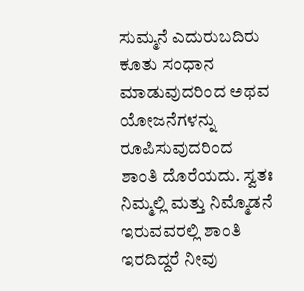ಸುಮ್ಮನೆ ಎದುರುಬದಿರು ಕೂತು ಸಂಧಾನ ಮಾಡುವುದರಿಂದ ಅಥವ ಯೋಜನೆಗಳನ್ನು ರೂಪಿಸುವುದರಿಂದ ಶಾಂತಿ ದೊರೆಯದು. ಸ್ವತಃ ನಿಮ್ಮಲ್ಲಿ ಮತ್ತು ನಿಮ್ಮೊಡನೆ ಇರುವವರಲ್ಲಿ ಶಾಂತಿ ಇರದಿದ್ದರೆ ನೀವು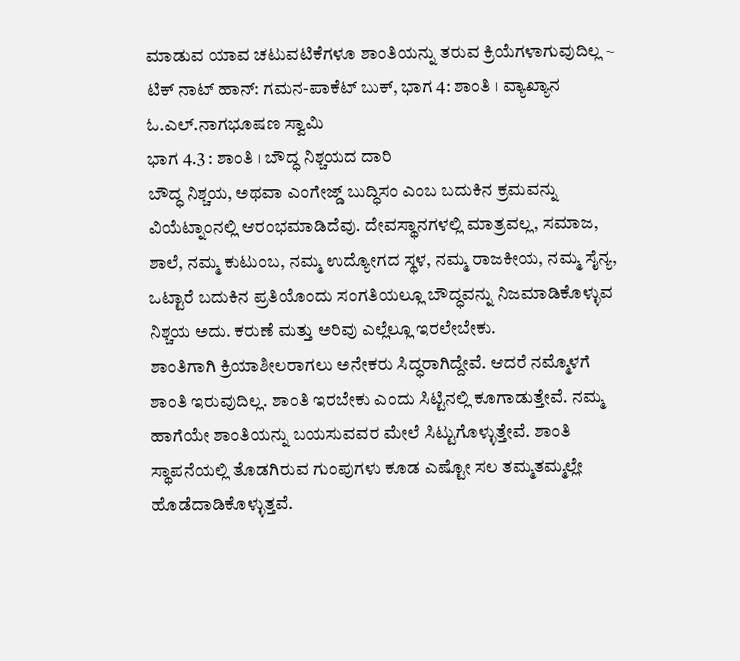ಮಾಡುವ ಯಾವ ಚಟುವಟಿಕೆಗಳೂ ಶಾಂತಿಯನ್ನು ತರುವ ಕ್ರಿಯೆಗಳಾಗುವುದಿಲ್ಲ ~ ಟಿಕ್ ನಾಟ್ ಹಾನ್: ಗಮನ-ಪಾಕೆಟ್ ಬುಕ್, ಭಾಗ 4: ಶಾಂತಿ । ವ್ಯಾಖ್ಯಾನ ಓ.ಎಲ್.ನಾಗಭೂಷಣ ಸ್ವಾಮಿ
ಭಾಗ 4.3 : ಶಾಂತಿ । ಬೌದ್ಧ ನಿಶ್ಚಯದ ದಾರಿ
ಬೌದ್ಧ ನಿಶ್ಚಯ, ಅಥವಾ ಎಂಗೇಜ್ಡ್ ಬುದ್ಧಿಸಂ ಎಂಬ ಬದುಕಿನ ಕ್ರಮವನ್ನು ವಿಯೆಟ್ನಾಂನಲ್ಲಿ ಆರಂಭಮಾಡಿದೆವು. ದೇವಸ್ಥಾನಗಳಲ್ಲಿ ಮಾತ್ರವಲ್ಲ, ಸಮಾಜ, ಶಾಲೆ, ನಮ್ಮ ಕುಟುಂಬ, ನಮ್ಮ ಉದ್ಯೋಗದ ಸ್ಥಳ, ನಮ್ಮ ರಾಜಕೀಯ, ನಮ್ಮ ಸೈನ್ಯ, ಒಟ್ಟಾರೆ ಬದುಕಿನ ಪ್ರತಿಯೊಂದು ಸಂಗತಿಯಲ್ಲೂ ಬೌದ್ಧವನ್ನು ನಿಜಮಾಡಿಕೊಳ್ಳುವ ನಿಶ್ಚಯ ಅದು. ಕರುಣೆ ಮತ್ತು ಅರಿವು ಎಲ್ಲೆಲ್ಲೂ ಇರಲೇಬೇಕು.
ಶಾಂತಿಗಾಗಿ ಕ್ರಿಯಾಶೀಲರಾಗಲು ಅನೇಕರು ಸಿದ್ಧರಾಗಿದ್ದೇವೆ. ಆದರೆ ನಮ್ಮೊಳಗೆ ಶಾಂತಿ ಇರುವುದಿಲ್ಲ. ಶಾಂತಿ ಇರಬೇಕು ಎಂದು ಸಿಟ್ಟಿನಲ್ಲಿ ಕೂಗಾಡುತ್ತೇವೆ. ನಮ್ಮ ಹಾಗೆಯೇ ಶಾಂತಿಯನ್ನು ಬಯಸುವವರ ಮೇಲೆ ಸಿಟ್ಟುಗೊಳ್ಳುತ್ತೇವೆ. ಶಾಂತಿ ಸ್ಥಾಪನೆಯಲ್ಲಿ ತೊಡಗಿರುವ ಗುಂಪುಗಳು ಕೂಡ ಎಷ್ಟೋ ಸಲ ತಮ್ಮತಮ್ಮಲ್ಲೇ ಹೊಡೆದಾಡಿಕೊಳ್ಳುತ್ತವೆ.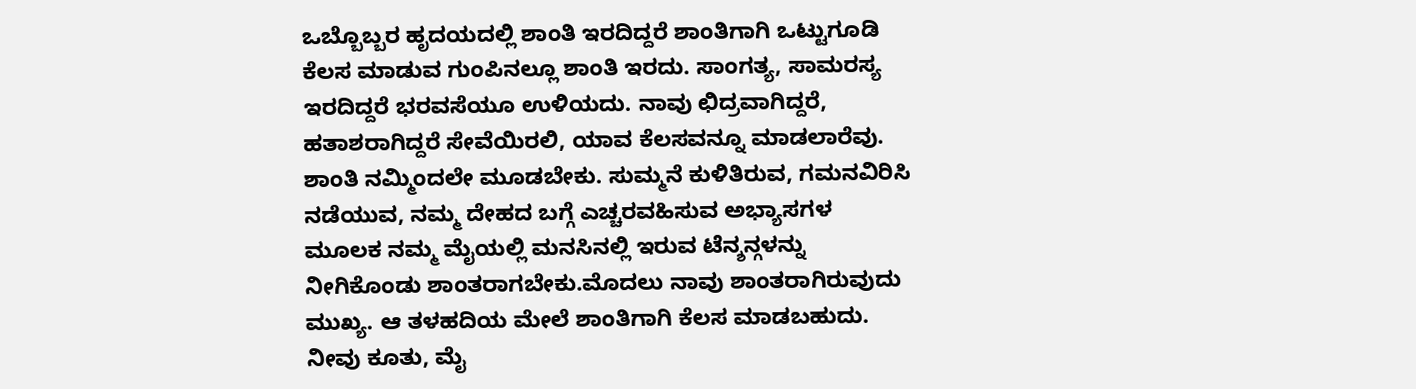ಒಬ್ಬೊಬ್ಬರ ಹೃದಯದಲ್ಲಿ ಶಾಂತಿ ಇರದಿದ್ದರೆ ಶಾಂತಿಗಾಗಿ ಒಟ್ಟುಗೂಡಿ ಕೆಲಸ ಮಾಡುವ ಗುಂಪಿನಲ್ಲೂ ಶಾಂತಿ ಇರದು. ಸಾಂಗತ್ಯ, ಸಾಮರಸ್ಯ ಇರದಿದ್ದರೆ ಭರವಸೆಯೂ ಉಳಿಯದು. ನಾವು ಛಿದ್ರವಾಗಿದ್ದರೆ, ಹತಾಶರಾಗಿದ್ದರೆ ಸೇವೆಯಿರಲಿ, ಯಾವ ಕೆಲಸವನ್ನೂ ಮಾಡಲಾರೆವು.
ಶಾಂತಿ ನಮ್ಮಿಂದಲೇ ಮೂಡಬೇಕು. ಸುಮ್ಮನೆ ಕುಳಿತಿರುವ, ಗಮನವಿರಿಸಿ ನಡೆಯುವ, ನಮ್ಮ ದೇಹದ ಬಗ್ಗೆ ಎಚ್ಚರವಹಿಸುವ ಅಭ್ಯಾಸಗಳ ಮೂಲಕ ನಮ್ಮ ಮೈಯಲ್ಲಿ ಮನಸಿನಲ್ಲಿ ಇರುವ ಟೆನ್ಶನ್ಗಳನ್ನು ನೀಗಿಕೊಂಡು ಶಾಂತರಾಗಬೇಕು.ಮೊದಲು ನಾವು ಶಾಂತರಾಗಿರುವುದು ಮುಖ್ಯ. ಆ ತಳಹದಿಯ ಮೇಲೆ ಶಾಂತಿಗಾಗಿ ಕೆಲಸ ಮಾಡಬಹುದು.
ನೀವು ಕೂತು, ಮೈ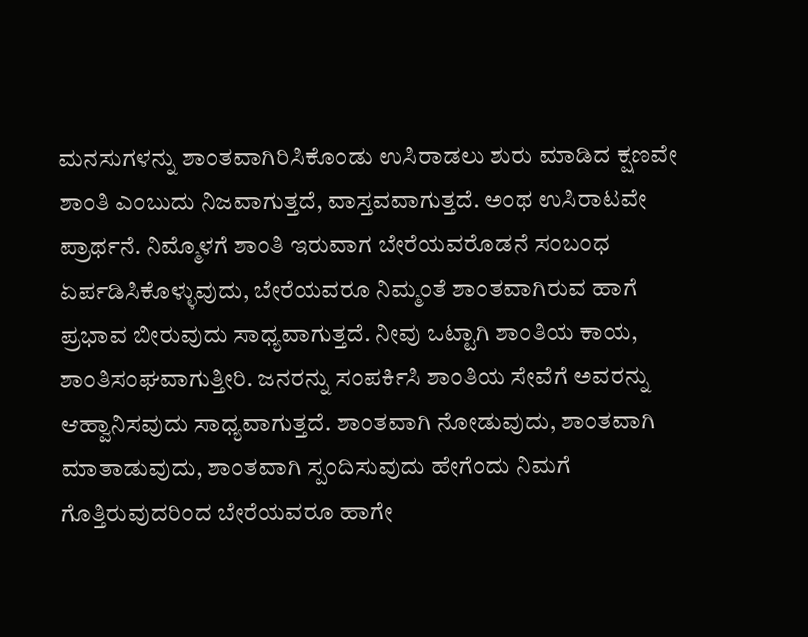ಮನಸುಗಳನ್ನು ಶಾಂತವಾಗಿರಿಸಿಕೊಂಡು ಉಸಿರಾಡಲು ಶುರು ಮಾಡಿದ ಕ್ಷಣವೇ ಶಾಂತಿ ಎಂಬುದು ನಿಜವಾಗುತ್ತದೆ, ವಾಸ್ತವವಾಗುತ್ತದೆ. ಅಂಥ ಉಸಿರಾಟವೇ ಪ್ರಾರ್ಥನೆ. ನಿಮ್ಮೊಳಗೆ ಶಾಂತಿ ಇರುವಾಗ ಬೇರೆಯವರೊಡನೆ ಸಂಬಂಧ ಏರ್ಪಡಿಸಿಕೊಳ್ಳುವುದು, ಬೇರೆಯವರೂ ನಿಮ್ಮಂತೆ ಶಾಂತವಾಗಿರುವ ಹಾಗೆ ಪ್ರಭಾವ ಬೀರುವುದು ಸಾಧ್ಯವಾಗುತ್ತದೆ. ನೀವು ಒಟ್ಟಾಗಿ ಶಾಂತಿಯ ಕಾಯ, ಶಾಂತಿಸಂಘವಾಗುತ್ತೀರಿ. ಜನರನ್ನು ಸಂಪರ್ಕಿಸಿ ಶಾಂತಿಯ ಸೇವೆಗೆ ಅವರನ್ನು ಆಹ್ವಾನಿಸವುದು ಸಾಧ್ಯವಾಗುತ್ತದೆ. ಶಾಂತವಾಗಿ ನೋಡುವುದು, ಶಾಂತವಾಗಿ ಮಾತಾಡುವುದು, ಶಾಂತವಾಗಿ ಸ್ಪಂದಿಸುವುದು ಹೇಗೆಂದು ನಿಮಗೆ ಗೊತ್ತಿರುವುದರಿಂದ ಬೇರೆಯವರೂ ಹಾಗೇ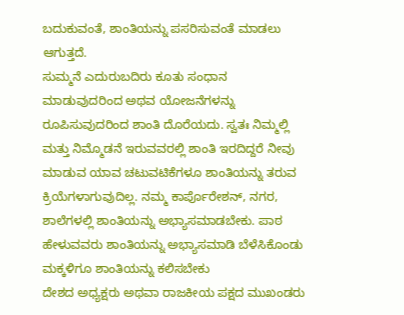ಬದುಕುವಂತೆ, ಶಾಂತಿಯನ್ನು ಪಸರಿಸುವಂತೆ ಮಾಡಲು ಆಗುತ್ತದೆ.
ಸುಮ್ಮನೆ ಎದುರುಬದಿರು ಕೂತು ಸಂಧಾನ ಮಾಡುವುದರಿಂದ ಅಥವ ಯೋಜನೆಗಳನ್ನು ರೂಪಿಸುವುದರಿಂದ ಶಾಂತಿ ದೊರೆಯದು. ಸ್ವತಃ ನಿಮ್ಮಲ್ಲಿ ಮತ್ತು ನಿಮ್ಮೊಡನೆ ಇರುವವರಲ್ಲಿ ಶಾಂತಿ ಇರದಿದ್ದರೆ ನೀವು ಮಾಡುವ ಯಾವ ಚಟುವಟಿಕೆಗಳೂ ಶಾಂತಿಯನ್ನು ತರುವ ಕ್ರಿಯೆಗಳಾಗುವುದಿಲ್ಲ. ನಮ್ಮ ಕಾರ್ಪೊರೇಶನ್, ನಗರ, ಶಾಲೆಗಳಲ್ಲಿ ಶಾಂತಿಯನ್ನು ಅಭ್ಯಾಸಮಾಡಬೇಕು. ಪಾಠ ಹೇಳುವವರು ಶಾಂತಿಯನ್ನು ಅಭ್ಯಾಸಮಾಡಿ ಬೆಳೆಸಿಕೊಂಡು ಮಕ್ಕಳಿಗೂ ಶಾಂತಿಯನ್ನು ಕಲಿಸಬೇಕು
ದೇಶದ ಅಧ್ಯಕ್ಷರು ಅಥವಾ ರಾಜಕೀಯ ಪಕ್ಷದ ಮುಖಂಡರು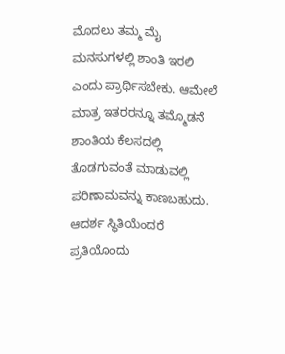ಮೊದಲು ತಮ್ಮ ಮೈ ಮನಸುಗಳಲ್ಲಿ ಶಾಂತಿ ಇರಲಿ ಎಂದು ಪ್ರಾರ್ಥಿಸಬೇಕು. ಆಮೇಲೆ ಮಾತ್ರ ಇತರರನ್ನೂ ತಮ್ಮೊಡನೆ ಶಾಂತಿಯ ಕೆಲಸದಲ್ಲಿ ತೊಡಗುವಂತೆ ಮಾಡುವಲ್ಲಿ ಪರಿಣಾಮವನ್ನು ಕಾಣಬಹುದು. ಆದರ್ಶ ಸ್ಥಿತಿಯೆಂದರೆ ಪ್ರತಿಯೊಂದು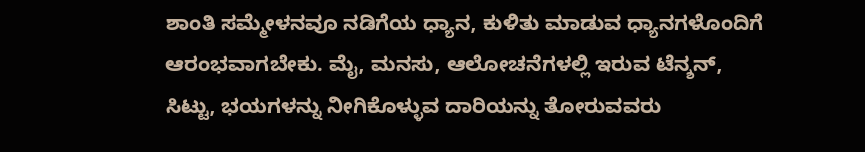ಶಾಂತಿ ಸಮ್ಮೇಳನವೂ ನಡಿಗೆಯ ಧ್ಯಾನ, ಕುಳಿತು ಮಾಡುವ ಧ್ಯಾನಗಳೊಂದಿಗೆ ಆರಂಭವಾಗಬೇಕು. ಮೈ, ಮನಸು, ಆಲೋಚನೆಗಳಲ್ಲಿ ಇರುವ ಟೆನ್ಶನ್, ಸಿಟ್ಟು, ಭಯಗಳನ್ನು ನೀಗಿಕೊಳ್ಳುವ ದಾರಿಯನ್ನು ತೋರುವವರು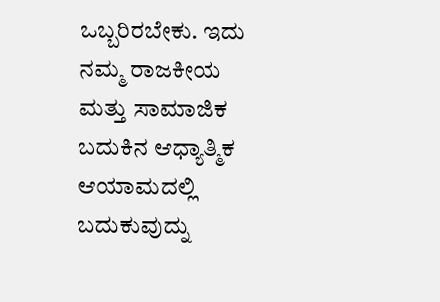ಒಬ್ಬರಿರಬೇಕು. ಇದು ನಮ್ಮ ರಾಜಕೀಯ ಮತ್ತು ಸಾಮಾಜಿಕ ಬದುಕಿನ ಆಧ್ಯಾತ್ಮಿಕ ಆಯಾಮದಲ್ಲಿ ಬದುಕುವುದ್ನು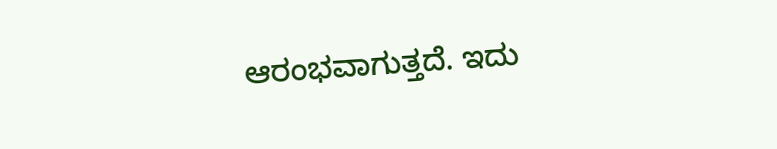ಆರಂಭವಾಗುತ್ತದೆ. ಇದು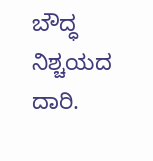ಬೌದ್ಧ ನಿಶ್ಚಯದ ದಾರಿ.